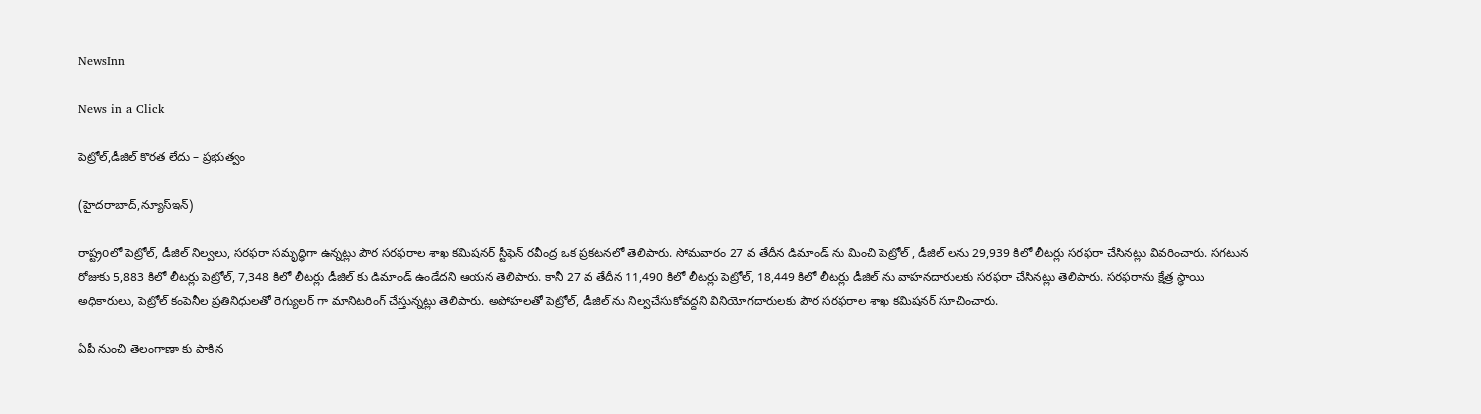NewsInn

News in a Click

పెట్రోల్,డీజిల్ కొర‌త లేదు – ప్ర‌భుత్వం

(హైద‌రాబాద్,న్యూస్ఇన్‌)

రాష్ట్రoలో పెట్రోల్, డీజిల్ నిల్వలు, సరఫరా సమృద్ధిగా ఉన్నట్లు పౌర సరఫరాల శాఖ కమిషనర్ స్టీఫెన్ రవీంద్ర ఒక ప్రకటనలో తెలిపారు. సోమవారం 27 వ తేదీన డిమాండ్ ను మించి పెట్రోల్ , డీజిల్ లను 29,939 కిలో లీటర్లు సరఫరా చేసినట్లు వివరించారు. సగటున రోజుకు 5,883 కిలో లీటర్లు పెట్రోల్, 7,348 కిలో లీటర్లు డీజిల్ కు డిమాండ్ ఉండేదని ఆయన తెలిపారు. కానీ 27 వ తేదీన 11,490 కిలో లీటర్లు పెట్రోల్, 18,449 కిలో లీటర్లు డీజిల్ ను వాహనదారులకు సరఫరా చేసినట్లు తెలిపారు. సరఫరాను క్షేత్ర స్థాయి అధికారులు, పెట్రోల్ కంపెనీల ప్రతినిధులతో రెగ్యులర్ గా మానిటరింగ్ చేస్తున్నట్లు తెలిపారు. అపోహలతో పెట్రోల్, డీజిల్ ను నిల్వచేసుకోవద్దని వినియోగదారులకు పౌర సరఫరాల శాఖ కమిషనర్ సూచించారు.

ఏపీ నుంచి తెలంగాణా కు పాకిన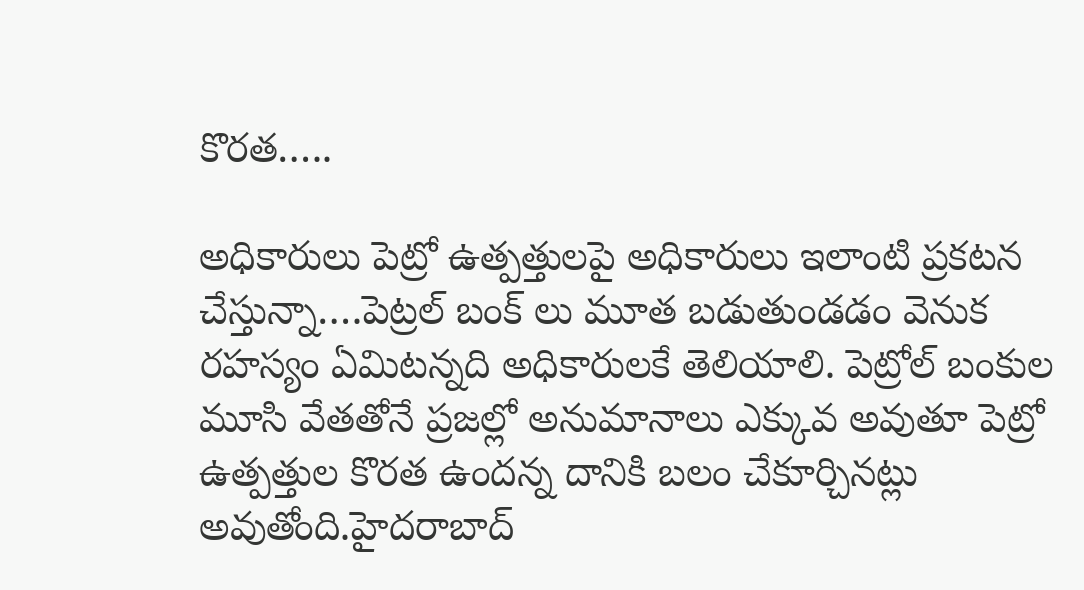కొర‌త‌…..

అధికారులు పెట్రో ఉత్ప‌త్తుల‌పై అధికారులు ఇలాంటి ప్ర‌క‌ట‌న చేస్తున్నా….పెట్రల్ బంక్ లు మూత బ‌డుతుండ‌డం వెనుక ర‌హ‌స్యం ఏమిట‌న్న‌ది అధికారుల‌కే తెలియాలి. పెట్రోల్ బంకుల మూసి వేత‌తోనే ప్ర‌జ‌ల్లో అనుమానాలు ఎక్కువ అవుతూ పెట్రో ఉత్ప‌త్తుల కొర‌త ఉంద‌న్న దానికి బ‌లం చేకూర్చిన‌ట్లు అవుతోంది.హైద‌రాబాద్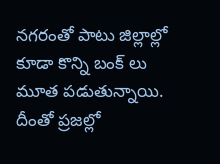న‌గ‌రంతో పాటు జిల్లాల్లో కూడా కొన్ని బంక్ లు మూత ప‌డుతున్నాయి. దీంతో ప్ర‌జ‌ల్లో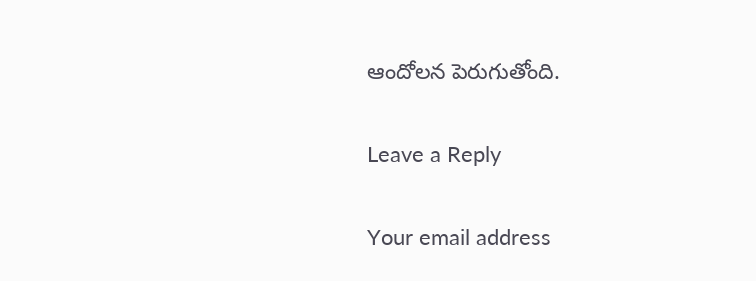ఆందోల‌న పెరుగుతోంది.

Leave a Reply

Your email address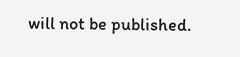will not be published.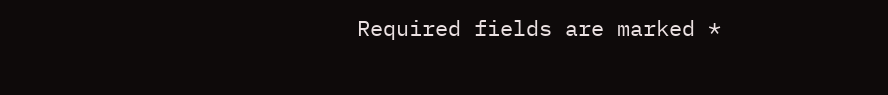Required fields are marked *